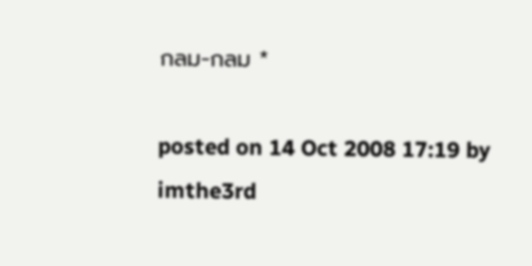กลม-กลม *

posted on 14 Oct 2008 17:19 by imthe3rd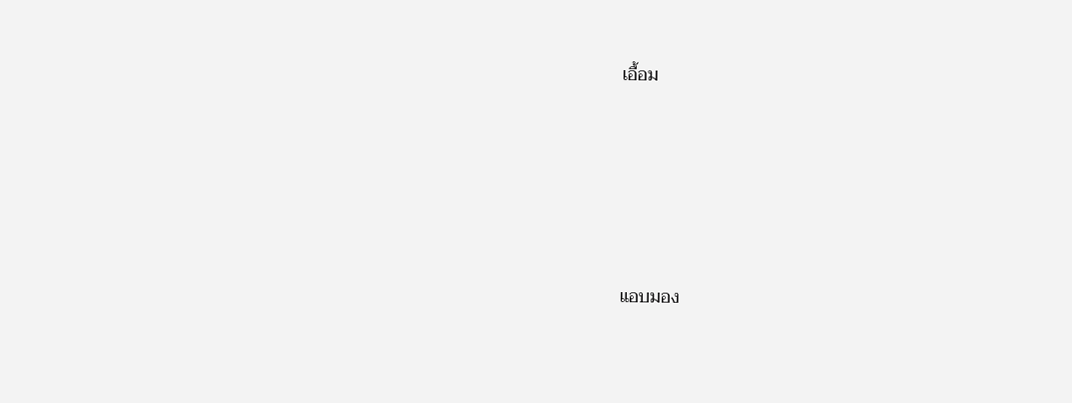เอื้อม







แอบมอง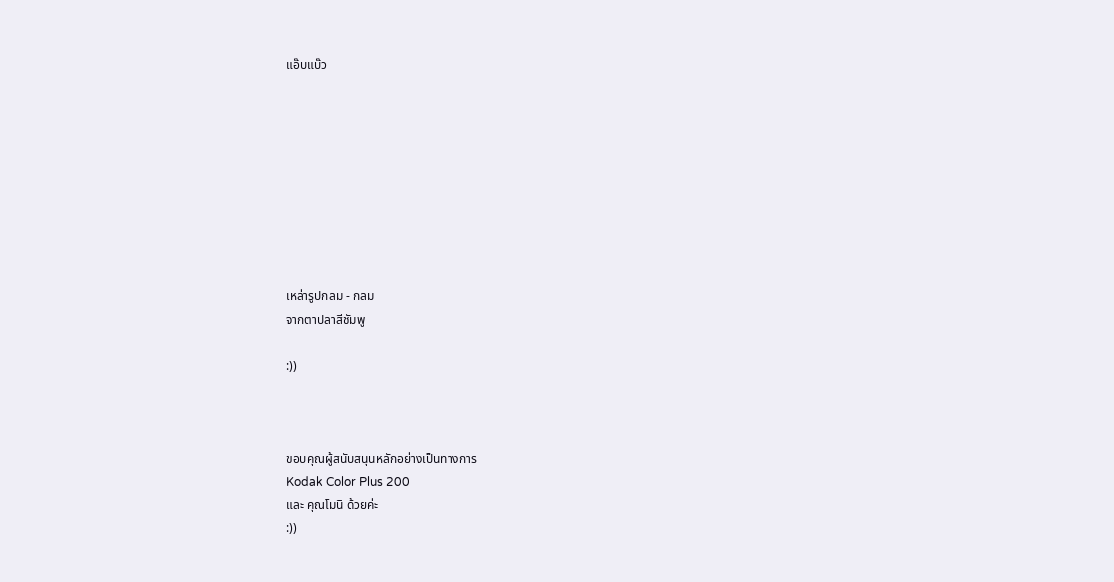แอ๊บแบ๊ว









เหล่ารูปกลม - กลม
จากตาปลาสีชัมพู

:))



ขอบคุณผู้สนับสนุนหลักอย่างเป็นทางการ
Kodak Color Plus 200
และ คุณโมนิ ด้วยค่ะ
:))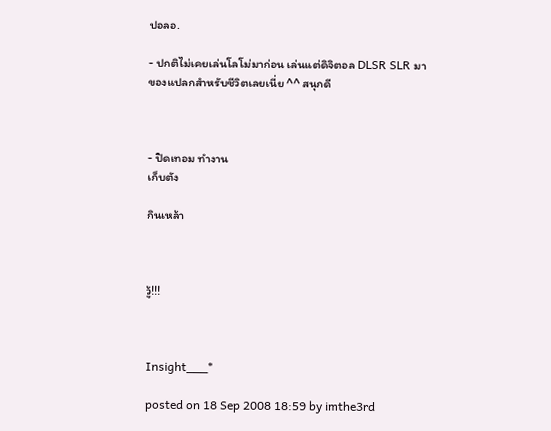ปอลอ.

- ปกติไม่เคยเล่นโลโม่มาก่อน เล่นแต่ดิจิตอล DLSR SLR มา
ของแปลกสำหรับชีวิตเลยเนี่ย ^^ สนุกดี



- ปิดเทอม ทำงาน
เก็บตัง

กินเหล้า



วู้!!!



Insight___*

posted on 18 Sep 2008 18:59 by imthe3rd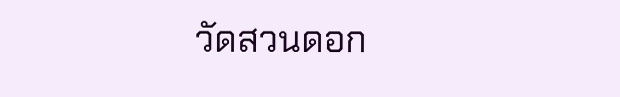วัดสวนดอก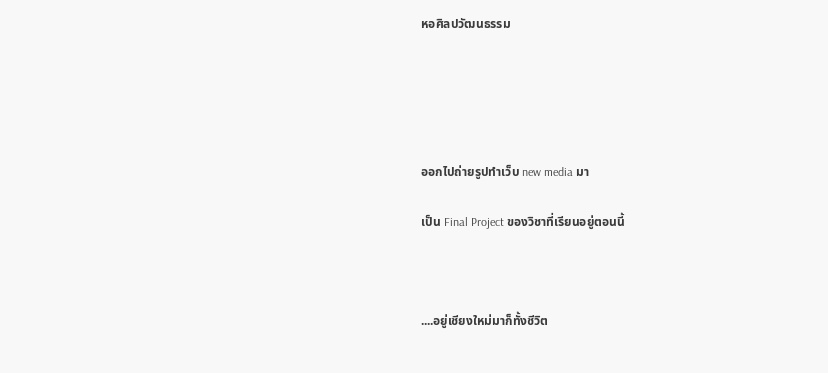หอศิลปวัฒนธรรม





ออกไปถ่ายรูปทำเว็บ new media มา

เป็น Final Project ของวิชาที่เรียนอยู่ตอนนี้



....อยู่เชียงใหม่มาก็ทั้งชีวิต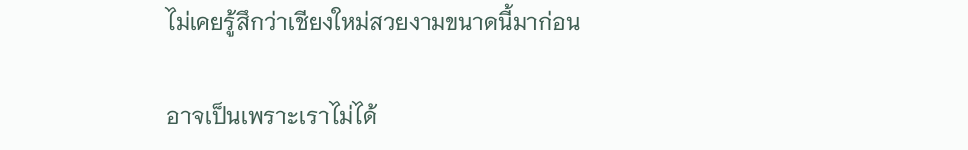ไม่เคยรู้สึกว่าเชียงใหม่สวยงามขนาดนี้มาก่อน

อาจเป็นเพราะเราไม่ได้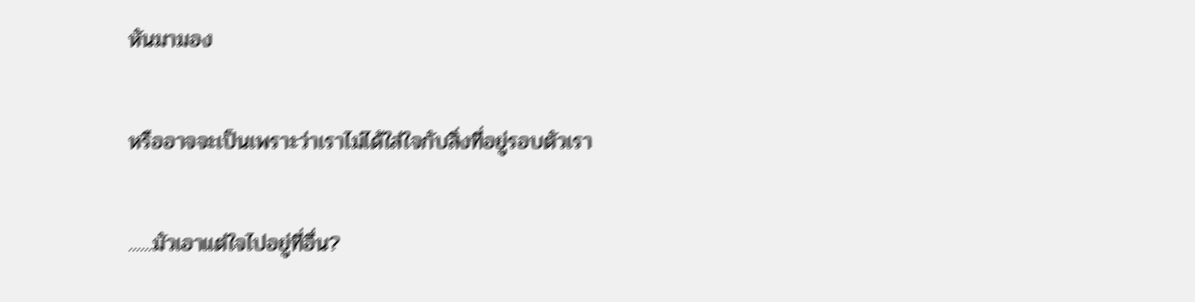หันมามอง

หรืออาจจะเป็นเพราะว่าเราไม่ได้ใส่ใจกับสิ่งที่อยู่รอบตัวเรา

......มัวเอาแต่ใจไปอยู่ที่อื่น?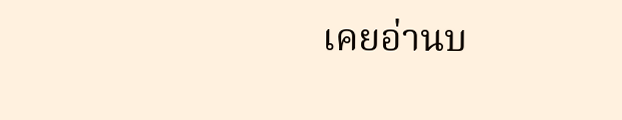เคยอ่านบ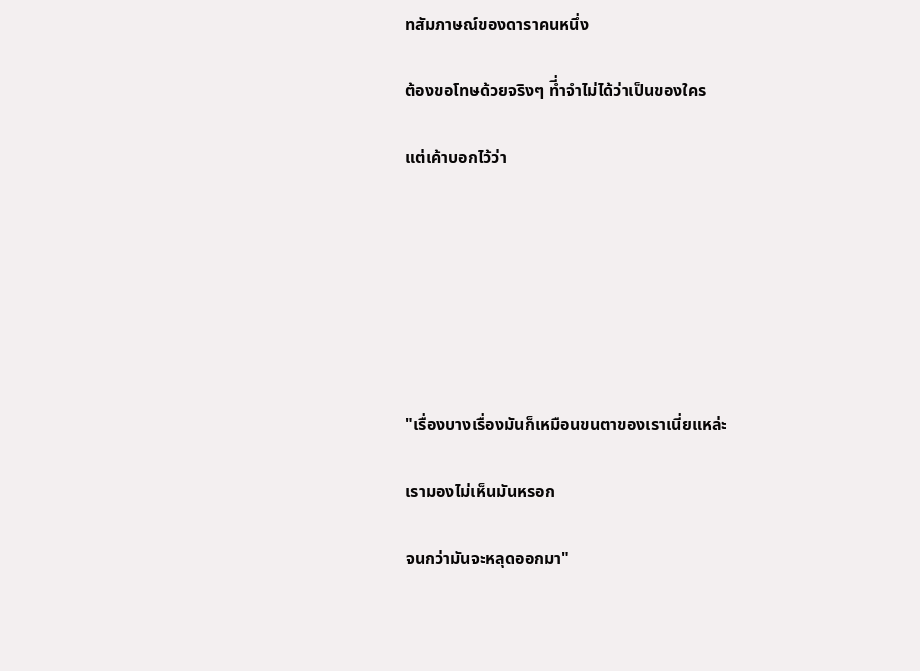ทสัมภาษณ์ของดาราคนหนึ่ง

ต้องขอโทษด้วยจริงๆ ที่ำจำไม่ได้ว่าเป็นของใคร

แต่เค้าบอกไว้ว่า







"เรื่องบางเรื่องมันก็เหมือนขนตาของเราเนี่ยแหล่ะ

เรามองไม่เห็นมันหรอก

จนกว่ามันจะหลุดออกมา"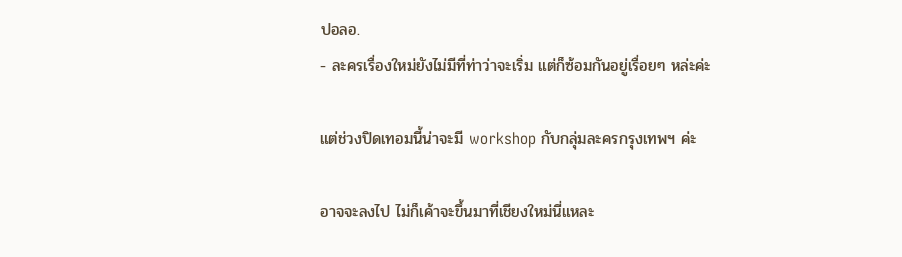ปอลอ.
- ละครเรื่องใหม่ยังไม่มีที่ท่าว่าจะเริ่ม แต่ก็ซ้อมกันอยู่เรื่อยๆ หล่ะค่ะ

แต่ช่วงปิดเทอมนี้น่าจะมี workshop กับกลุ่มละครกรุงเทพฯ ค่ะ

อาจจะลงไป ไม่ก็เค้าจะขึ้นมาที่เชียงใหม่นี่แหละ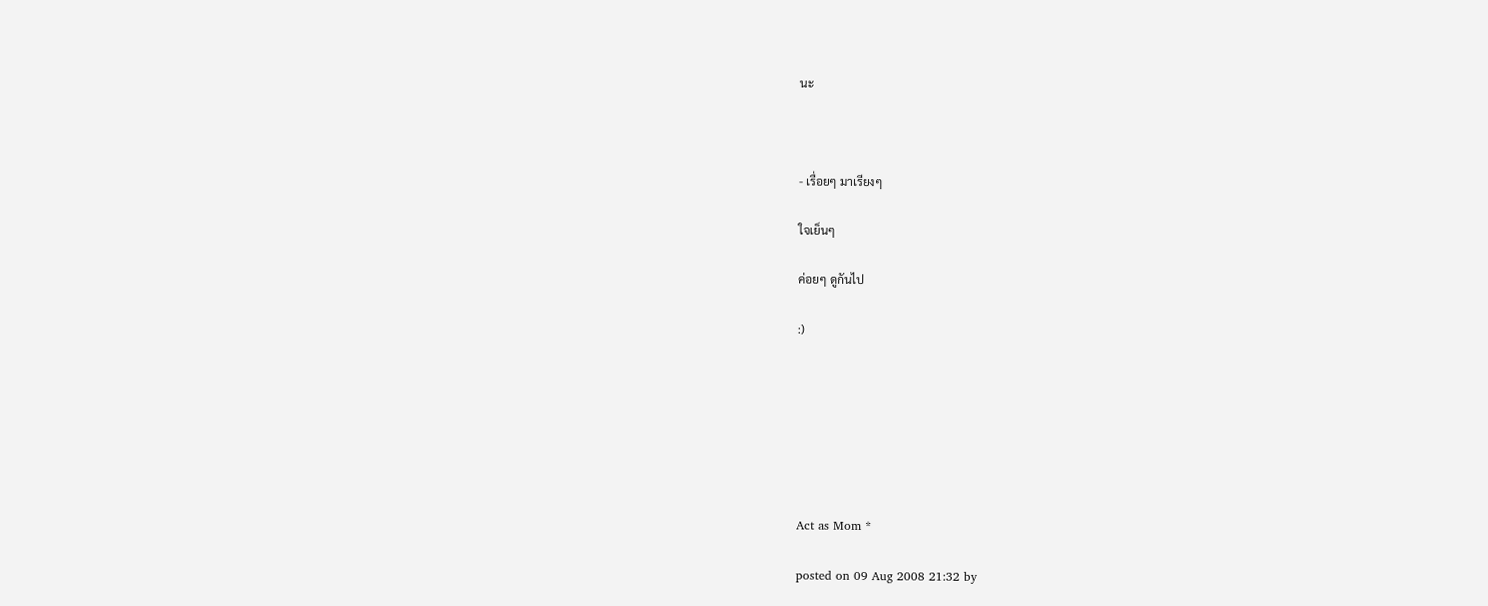นะ



- เรื่อยๆ มาเรียงๆ

ใจเย็นๆ

ค่อยๆ ดูกันไป

:)







Act as Mom *

posted on 09 Aug 2008 21:32 by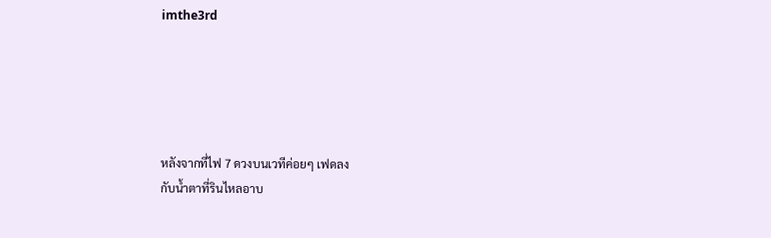imthe3rd





หลังจากที่ไฟ 7 ดวงบนเวทีค่อยๆ เฟดลง
กับน้ำตาที่รินไหลอาบ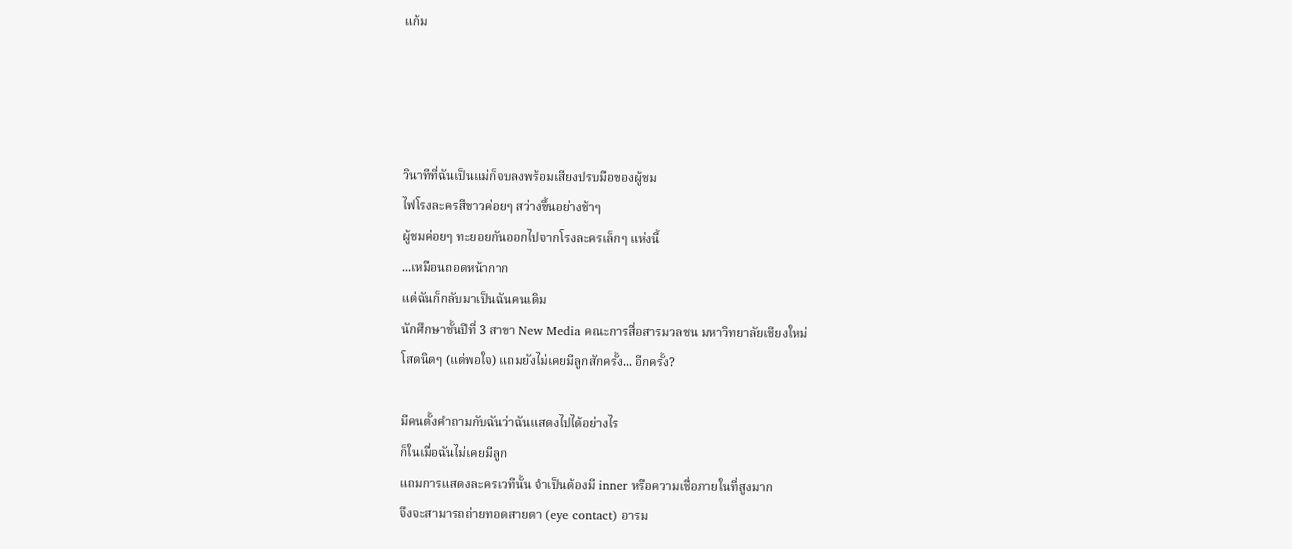แก้ม




วินาทีที่ฉันเป็นแม่ก็จบลงพร้อมเสียงปรบมือของผู้ชม
ไฟโรงละครสีขาวค่อยๆ สว่างขึ้นอย่างช้าๆ
ผู้ชมค่อยๆ ทะยอยกันออกไปจากโรงละครเล็กๆ แห่งนี้
...เหมือนถอดหน้ากาก
แต่ฉันก็กลับมาเป็นฉันคนเดิม
นักศึกษาชั้นปีที่ 3 สาขา New Media คณะการสื่อสารมวลชน มหาวิทยาลัยเชียงใหม่
โสดนิดๆ (แต่พอใจ) แถมยังไม่เคยมีลูกสักครั้ง... อีกครั้ง?

มีคนตั้งคำถามกับฉันว่าฉันแสดงไปได้อย่างไร
ก็ในเมื่อฉันไม่เคยมีลูก
แถมการแสดงละครเวทีนั้น จำเป็นต้องมี inner หรือความเชื่อภายในที่สูงมาก
จึงจะสามารถถ่ายทอดสายตา (eye contact) อารม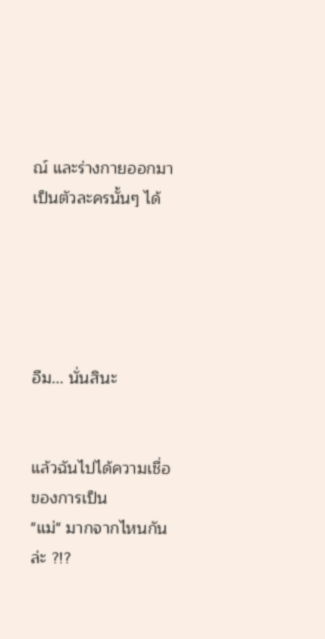ณ์ และร่างกายออกมาเป็นตัวละครนั้นๆ ได้





อืม... นั่นสินะ


แล้วฉันไปได้ความเชื่อของการเป็น
"แม่" มากจากไหนกันล่ะ ?!?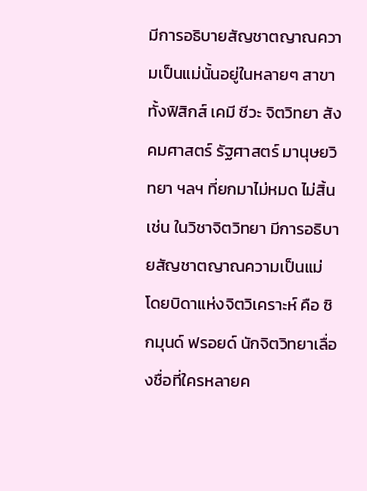มีการอธิบายสัญชาตญาณความเป็นแม่นั้นอยู่ในหลายๆ สาขา
ทั้งฟิสิกส์ เคมี ชีวะ จิตวิทยา สังคมศาสตร์ รัฐศาสตร์ มานุษยวิทยา ฯลฯ ที่ยกมาไม่หมด ไม่สิ้น
เช่น ในวิชาจิตวิทยา มีการอธิบายสัญชาตญาณความเป็นแม่
โดยบิดาแห่งจิตวิเคราะห์ คือ ซิกมุนด์ ฟรอยด์ นักจิตวิทยาเลื่องชื่อที่ใครหลายค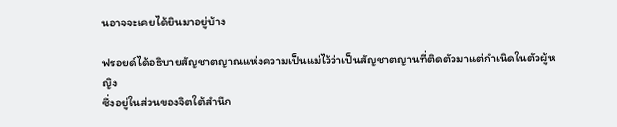นอาจจะเคยได้ยินมาอยู่บ้าง

ฟรอยด์ได้อธิบายสัญชาตญาณแห่งความเป็นแม่ไว้ว่าเป็นสัญชาตญานที่ติดตัวมาแต่กำเนิดในตัวผู้หญิง
ซึ่งอยู่ในส่วนของจิตใต้สำนึก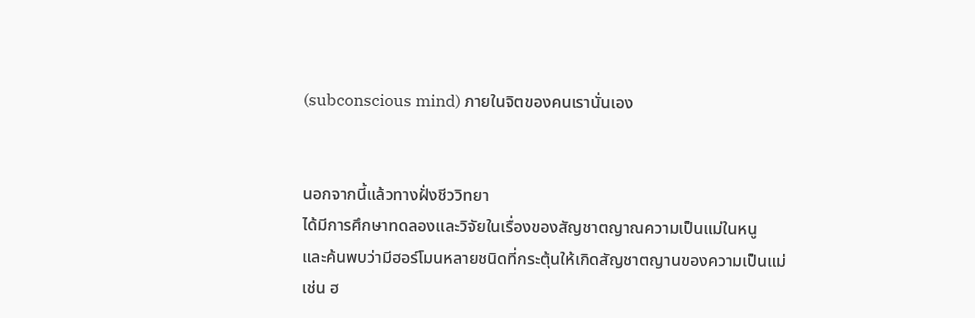(subconscious mind) ภายในจิตของคนเรานั่นเอง


นอกจากนี้แล้วทางฝั่งชีววิทยา
ได้มีการศึกษาทดลองและวิจัยในเรื่องของสัญชาตญาณความเป็นแม่ในหนู
และค้นพบว่ามีฮอร์โมนหลายชนิดที่กระตุ้นให้เกิดสัญชาตญานของความเป็นแม่
เช่น ฮ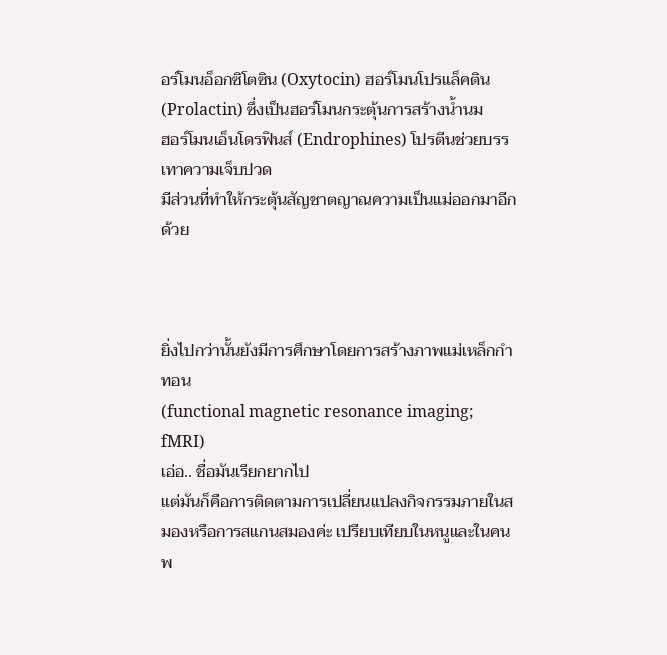อร์โมนอ็อกซิโตซิน (Oxytocin) ฮอร์โมนโปรแล็คติน (Prolactin) ซึ่งเป็นฮอร์โมนกระตุ้นการสร้างน้ำนม
ฮอร์โมนเอ็นโดรฟินส์ (Endrophines) โปรตีนช่วยบรรเทาความเจ็บปวด
มีส่วนที่ทำให้กระตุ้นสัญชาตญาณความเป็นแม่ออกมาอีกด้วย



ยิ่งไปกว่านั้นยังมีการศึกษาโดยการสร้างภาพแม่เหล็กกำทอน
(functional magnetic resonance imaging; fMRI)
เอ่อ.. ชื่อมันเรียกยากไป
แต่มันก็คือการติดตามการเปลี่ยนแปลงกิจกรรมภายในสมองหรือการสแกนสมองค่ะ เปรียบเทียบในหนูและในคน
พ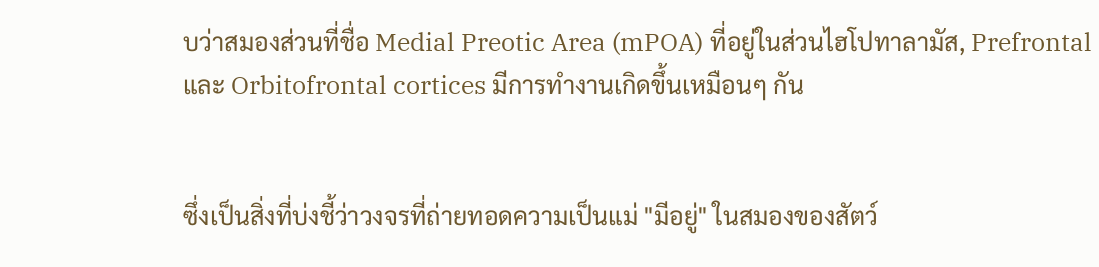บว่าสมองส่วนที่ชื่อ Medial Preotic Area (mPOA) ที่อยู่ในส่วนไฮโปทาลามัส, Prefrontal
และ Orbitofrontal cortices มีการทำงานเกิดขึ้นเหมือนๆ กัน


ซึ่งเป็นสิ่งที่บ่งชี้ว่าวงจรที่ถ่ายทอดความเป็นแม่ "มีอยู่" ในสมองของสัตว์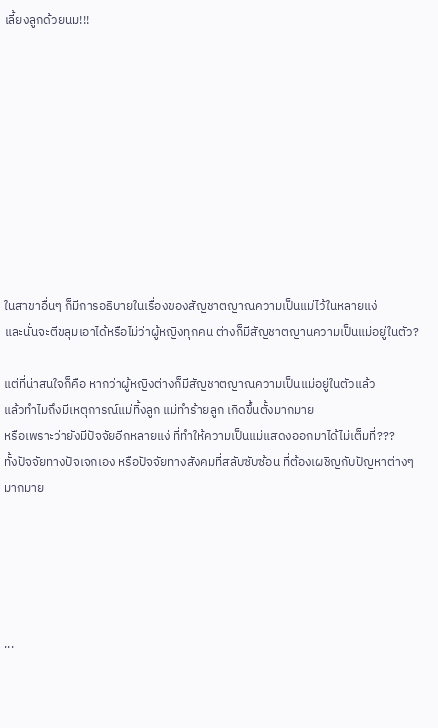เลี้ยงลูกด้วยนม!!!










ในสาขาอื่นๆ ก็มีการอธิบายในเรื่องของสัญชาตญาณความเป็นแม่ไว้ในหลายแง่
และนั่นจะตีขลุมเอาได้หรือไม่ว่าผู้หญิงทุกคน ต่างก็มีสัญชาตญานความเป็นแม่อยู่ในตัว?

แต่ที่น่าสนใจก็คือ หากว่าผู้หญิงต่างก็มีสัญชาตญาณความเป็นแม่อยู่ในตัวแล้ว
แล้วทำไมถึงมีเหตุการณ์แม่ทิ้งลูก แม่ทำร้ายลูก เกิดขึ้นตั้งมากมาย
หรือเพราะว่ายังมีปัจจัยอีกหลายแง่ ที่ทำให้ความเป็นแม่แสดงออกมาได้ไม่เต็มที่???
ทั้งปัจจัยทางปัจเจกเอง หรือปัจจัยทางสังคมที่สลับซับซ้อน ที่ต้องเผชิญกับปัญหาต่างๆ มากมาย





...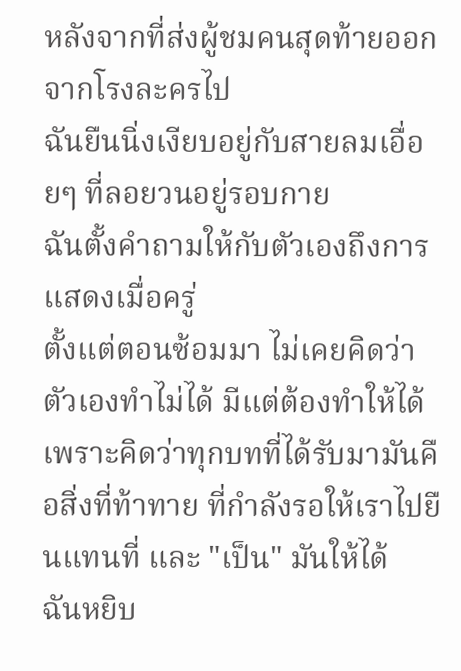หลังจากที่ส่งผู้ชมคนสุดท้ายออกจากโรงละครไป
ฉันยืนนิ่งเงียบอยู่กับสายลมเอื่อยๆ ที่ลอยวนอยู่รอบกาย
ฉันตั้งคำถามให้กับตัวเองถึงการแสดงเมื่อครู่
ตั้งแต่ตอนซ้อมมา ไม่เคยคิดว่าตัวเองทำไม่ได้ มีแต่ต้องทำให้ได้
เพราะคิดว่าทุกบทที่ได้รับมามันคือสิ่งที่ท้าทาย ที่กำลังรอให้เราไปยืนแทนที่ และ "เป็น" มันให้ได้
ฉันหยิบ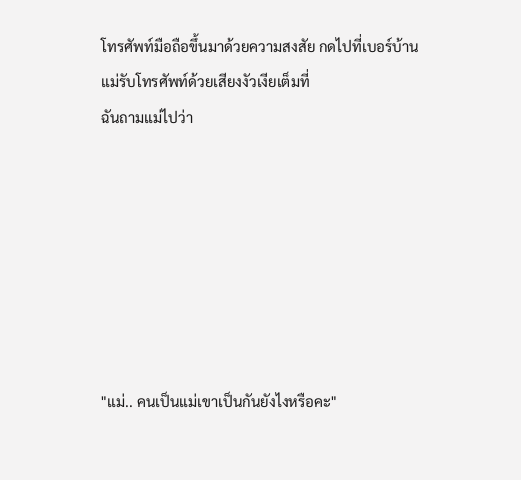โทรศัพท์มือถือขึ้นมาด้วยความสงสัย กดไปที่เบอร์บ้าน
แม่รับโทรศัพท์ด้วยเสียงงัวเงียเต็มที่
ฉันถามแม่ไปว่า







"แม่.. คนเป็นแม่เขาเป็นกันยังไงหรือคะ"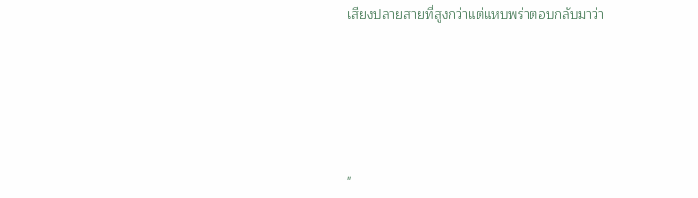เสียงปลายสายที่สูงกว่าแต่แหบพร่าตอบกลับมาว่า







"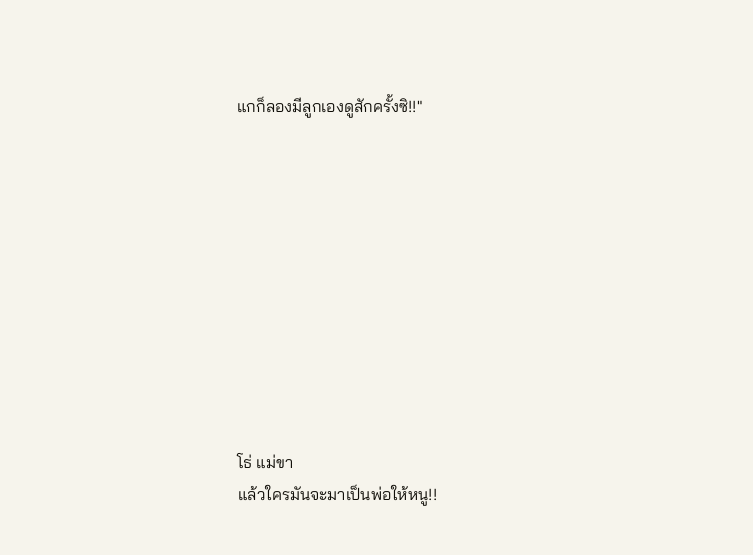แกก็ลองมีลูกเองดูสักครั้งซิ!!"










โธ่ แม่ขา
แล้วใครมันจะมาเป็นพ่อให้หนู!!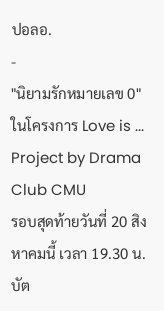ปอลอ.
-
"นิยามรักหมายเลข 0"
ในโครงการ Love is ... Project by Drama Club CMU
รอบสุดท้ายวันที่ 20 สิงหาคมนี้ เวลา 19.30 น.
บัต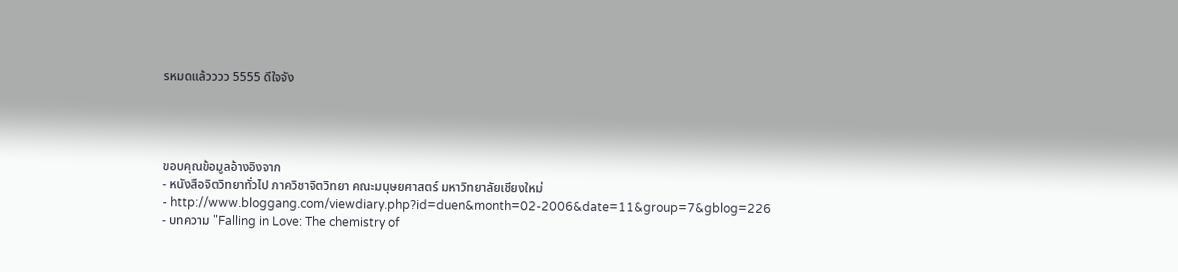รหมดแล้วววว 5555 ดีใจจัง




ขอบคุณข้อมูลอ้างอิงจาก
- หนังสือจิตวิทยาทั่วไป ภาควิชาจิตวิทยา คณะมนุษยศาสตร์ มหาวิทยาลัยเชียงใหม่
- http://www.bloggang.com/viewdiary.php?id=duen&month=02-2006&date=11&group=7&gblog=226
- บทความ "Falling in Love: The chemistry of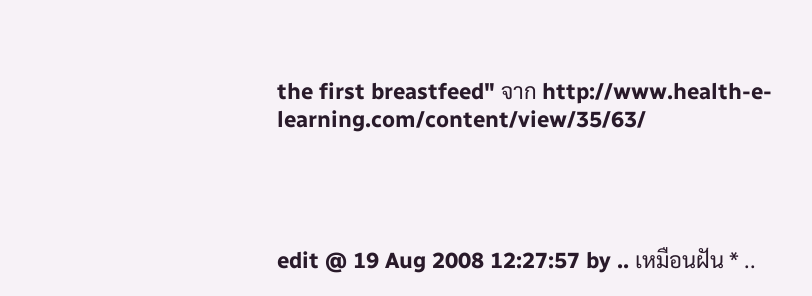the first breastfeed" จาก http://www.health-e-learning.com/content/view/35/63/




edit @ 19 Aug 2008 12:27:57 by .. เหมือนฝัน * ..